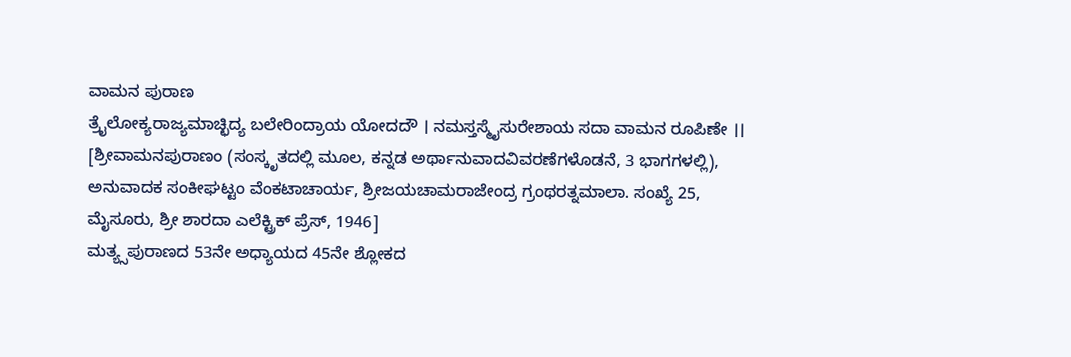ವಾಮನ ಪುರಾಣ
ತ್ರೈಲೋಕ್ಯರಾಜ್ಯಮಾಚ್ಛಿದ್ಯ ಬಲೇರಿಂದ್ರಾಯ ಯೋದದೌ । ನಮಸ್ತಸ್ಮೈಸುರೇಶಾಯ ಸದಾ ವಾಮನ ರೂಪಿಣೇ ।।
[ಶ್ರೀವಾಮನಪುರಾಣಂ (ಸಂಸ್ಕೃತದಲ್ಲಿ ಮೂಲ, ಕನ್ನಡ ಅರ್ಥಾನುವಾದವಿವರಣೆಗಳೊಡನೆ, 3 ಭಾಗಗಳಲ್ಲಿ), ಅನುವಾದಕ ಸಂಕೀಘಟ್ಟಂ ವೆಂಕಟಾಚಾರ್ಯ, ಶ್ರೀಜಯಚಾಮರಾಜೇಂದ್ರ ಗ್ರಂಥರತ್ನಮಾಲಾ. ಸಂಖ್ಯೆ 25, ಮೈಸೂರು, ಶ್ರೀ ಶಾರದಾ ಎಲೆಕ್ಟ್ರಿಕ್ ಪ್ರೆಸ್, 1946]
ಮತ್ಯ್ಸಪುರಾಣದ 53ನೇ ಅಧ್ಯಾಯದ 45ನೇ ಶ್ಲೋಕದ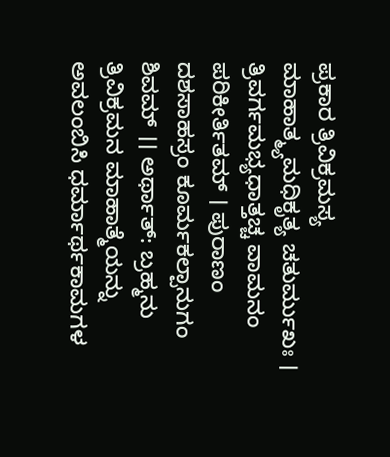ಪ್ರಕಾರ ತ್ರಿವಿಕ್ರಮಸ್ಯ ಮಾಹಾತ್ಮ್ಯಮಧಿಕೃತ್ಯ ಚತುರ್ಮುಖಃ । ತ್ರಿವರ್ಗಮಭ್ಯಧಾತ್ತಚ್ಚ ವಾಮನಂ ಪರಿಕೀರ್ತಿತಮ್ । ಪುರಾಣಂ ದಶಸಾಹಸ್ರಂ ಕೂರ್ಮಕಲ್ಪಾನುಗಂ ಶಿವಮ್ ।। ಅರ್ಥಾತ್: ಬ್ರಹ್ಮನು ತ್ರಿವಿಕ್ರಮನ ಮಾಹಾತ್ಮೆಯನ್ನು ಅವಲಂಬಿಸಿ ಧರ್ಮಾರ್ಥಕಾಮಗಳ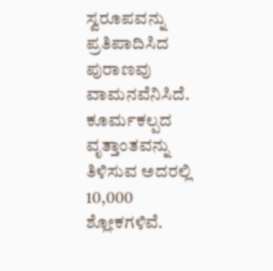ಸ್ವರೂಪವನ್ನು ಪ್ರತಿಪಾದಿಸಿದ ಪುರಾಣವು ವಾಮನವೆನಿಸಿದೆ. ಕೂರ್ಮಕಲ್ಪದ ವೃತ್ತಾಂತವನ್ನು ತಿಳಿಸುವ ಅದರಲ್ಲಿ 10,000 ಶ್ಲೋಕಗಳಿವೆ.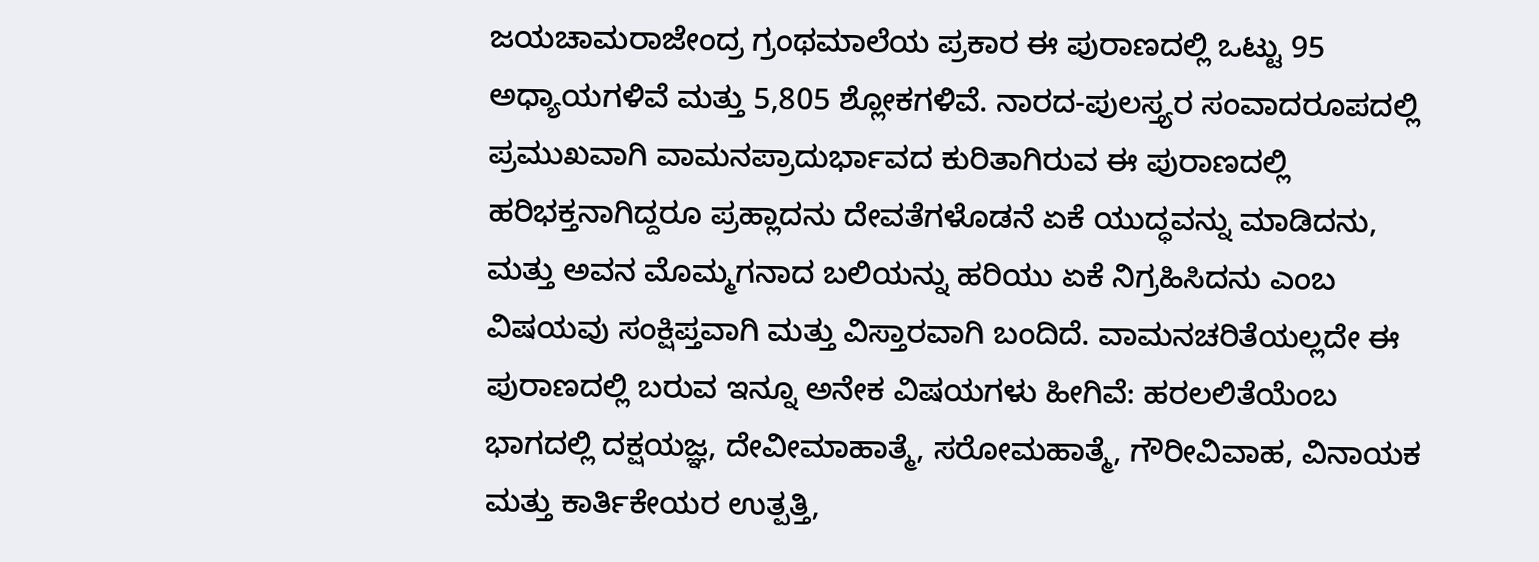ಜಯಚಾಮರಾಜೇಂದ್ರ ಗ್ರಂಥಮಾಲೆಯ ಪ್ರಕಾರ ಈ ಪುರಾಣದಲ್ಲಿ ಒಟ್ಟು 95 ಅಧ್ಯಾಯಗಳಿವೆ ಮತ್ತು 5,805 ಶ್ಲೋಕಗಳಿವೆ. ನಾರದ-ಪುಲಸ್ತ್ಯರ ಸಂವಾದರೂಪದಲ್ಲಿ ಪ್ರಮುಖವಾಗಿ ವಾಮನಪ್ರಾದುರ್ಭಾವದ ಕುರಿತಾಗಿರುವ ಈ ಪುರಾಣದಲ್ಲಿ ಹರಿಭಕ್ತನಾಗಿದ್ದರೂ ಪ್ರಹ್ಲಾದನು ದೇವತೆಗಳೊಡನೆ ಏಕೆ ಯುದ್ಧವನ್ನು ಮಾಡಿದನು, ಮತ್ತು ಅವನ ಮೊಮ್ಮಗನಾದ ಬಲಿಯನ್ನು ಹರಿಯು ಏಕೆ ನಿಗ್ರಹಿಸಿದನು ಎಂಬ ವಿಷಯವು ಸಂಕ್ಷಿಪ್ತವಾಗಿ ಮತ್ತು ವಿಸ್ತಾರವಾಗಿ ಬಂದಿದೆ. ವಾಮನಚರಿತೆಯಲ್ಲದೇ ಈ ಪುರಾಣದಲ್ಲಿ ಬರುವ ಇನ್ನೂ ಅನೇಕ ವಿಷಯಗಳು ಹೀಗಿವೆ: ಹರಲಲಿತೆಯೆಂಬ ಭಾಗದಲ್ಲಿ ದಕ್ಷಯಜ್ಞ, ದೇವೀಮಾಹಾತ್ಮೆ, ಸರೋಮಹಾತ್ಮೆ, ಗೌರೀವಿವಾಹ, ವಿನಾಯಕ ಮತ್ತು ಕಾರ್ತಿಕೇಯರ ಉತ್ಪತ್ತಿ,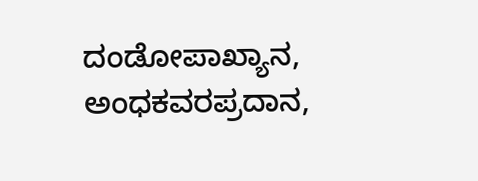ದಂಡೋಪಾಖ್ಯಾನ, ಅಂಧಕವರಪ್ರದಾನ,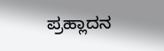ಪ್ರಹ್ಲಾದನ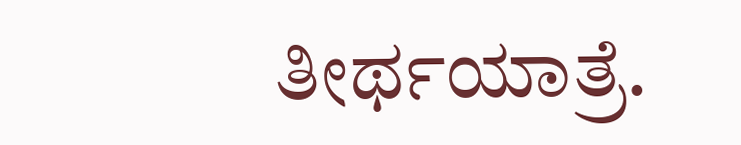ತೀರ್ಥಯಾತ್ರೆ.